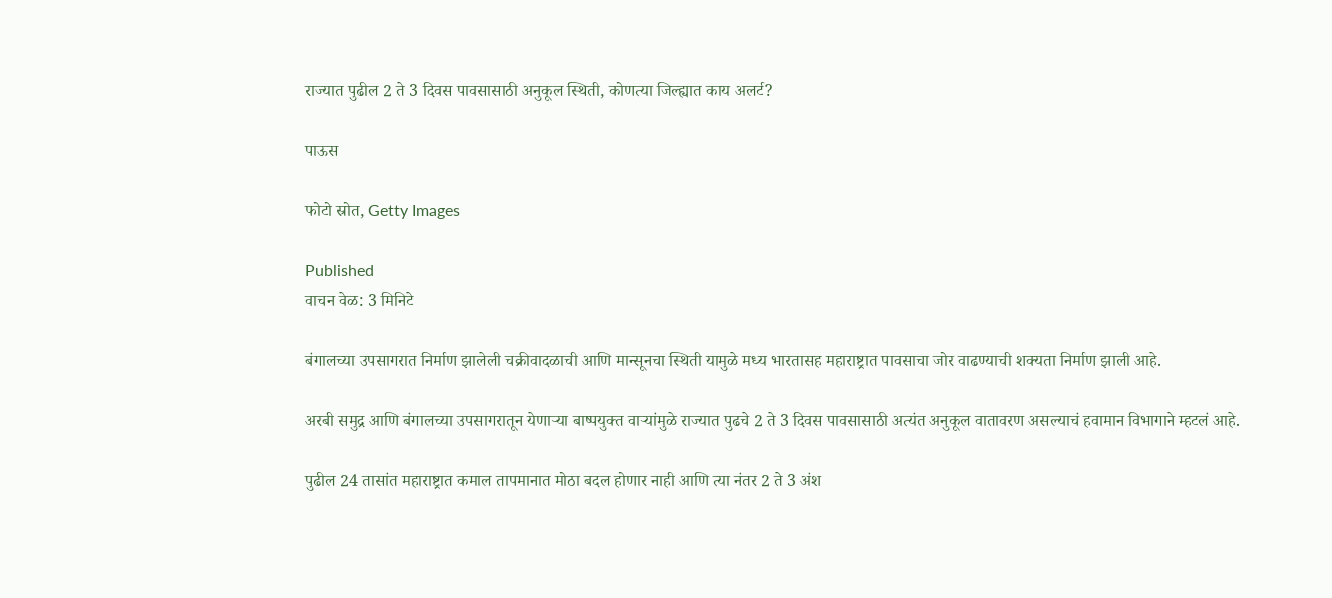राज्यात पुढील 2 ते 3 दिवस पावसासाठी अनुकूल स्थिती, कोणत्या जिल्ह्यात काय अलर्ट?

पाऊस

फोटो स्रोत, Getty Images

Published
वाचन वेळ: 3 मिनिटे

बंगालच्या उपसागरात निर्माण झालेली चक्रीवादळाची आणि मान्सूनचा स्थिती यामुळे मध्य भारतासह महाराष्ट्रात पावसाचा जोर वाढण्याची शक्यता निर्माण झाली आहे.

अरबी समुद्र आणि बंगालच्या उपसागरातून येणाऱ्या बाष्पयुक्त वाऱ्यांमुळे राज्यात पुढचे 2 ते 3 दिवस पावसासाठी अत्यंत अनुकूल वातावरण असल्याचं हवामान विभागाने म्हटलं आहे.

पुढील 24 तासांत महाराष्ट्रात कमाल तापमानात मोठा बदल होणार नाही आणि त्या नंतर 2 ते 3 अंश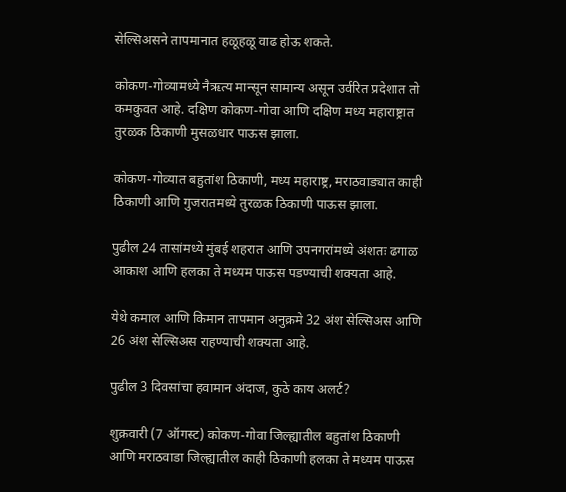सेल्सिअसने तापमानात हळूहळू वाढ होऊ शकते.

कोकण-गोव्यामध्ये नैऋत्य मान्सून सामान्य असून उर्वरित प्रदेशात तो कमकुवत आहे. दक्षिण कोकण-गोवा आणि दक्षिण मध्य महाराष्ट्रात तुरळक ठिकाणी मुसळधार पाऊस झाला.

कोकण-गोव्यात बहुतांश ठिकाणी, मध्य महाराष्ट्र, मराठवाड्यात काही ठिकाणी आणि गुजरातमध्ये तुरळक ठिकाणी पाऊस झाला.

पुढील 24 तासांमध्ये मुंबई शहरात आणि उपनगरांमध्ये अंशतः ढगाळ आकाश आणि हलका ते मध्यम पाऊस पडण्याची शक्यता आहे.

येथे कमाल आणि किमान तापमान अनुक्रमे 32 अंश सेल्सिअस आणि 26 अंश सेल्सिअस राहण्याची शक्यता आहे.

पुढील 3 दिवसांचा हवामान अंदाज, कुठे काय अलर्ट?

शुक्रवारी (7 ऑगस्ट) कोकण-गोवा जिल्ह्यातील बहुतांश ठिकाणी आणि मराठवाडा जिल्ह्यातील काही ठिकाणी हलका ते मध्यम पाऊस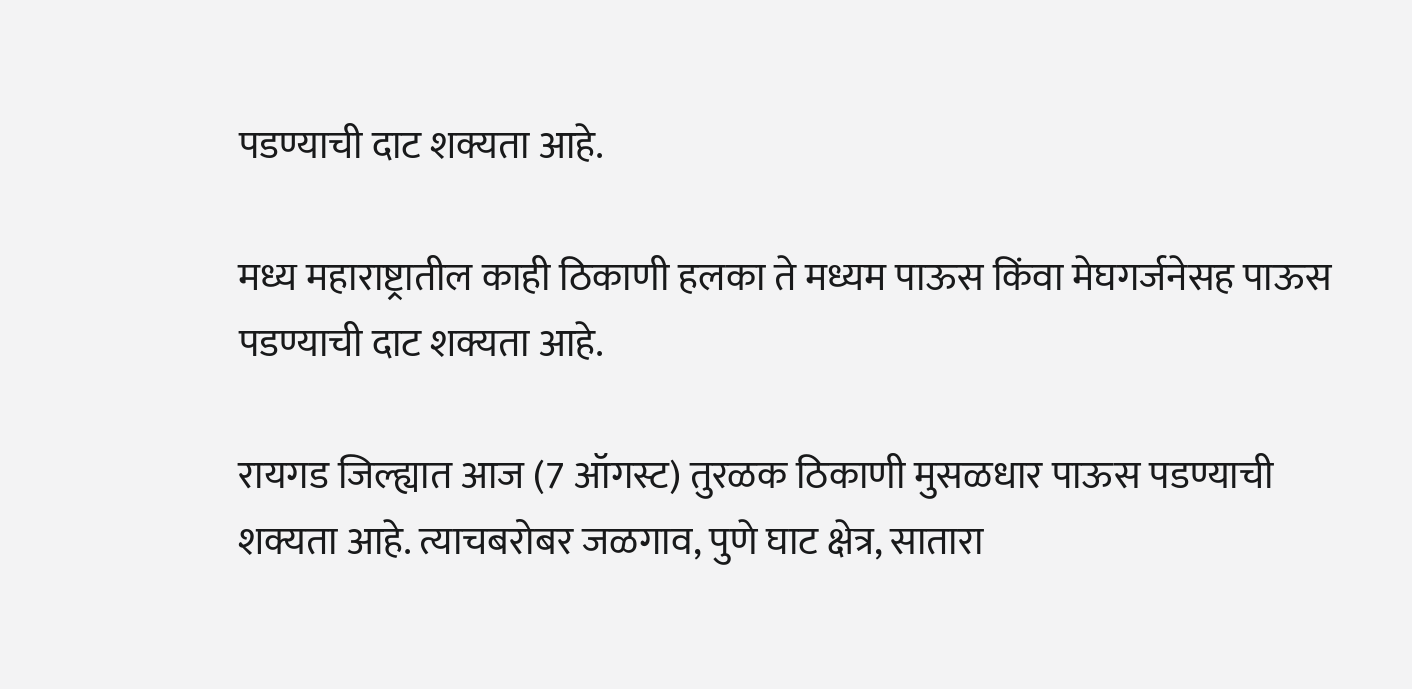पडण्याची दाट शक्यता आहे.

मध्य महाराष्ट्रातील काही ठिकाणी हलका ते मध्यम पाऊस किंवा मेघगर्जनेसह पाऊस पडण्याची दाट शक्यता आहे.

रायगड जिल्ह्यात आज (7 ऑगस्ट) तुरळक ठिकाणी मुसळधार पाऊस पडण्याची शक्यता आहे. त्याचबरोबर जळगाव, पुणे घाट क्षेत्र, सातारा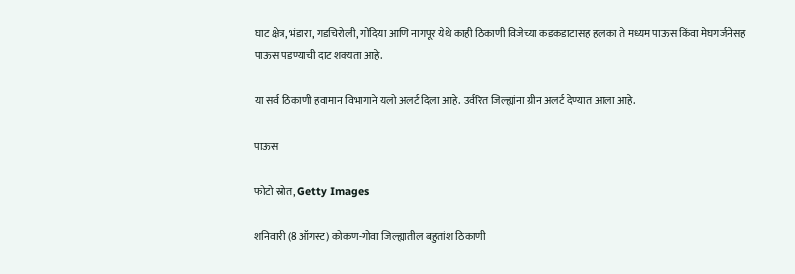घाट क्षेत्र, भंडारा, गडचिरोली, गोंदिया आणि नागपूर येथे काही ठिकाणी विजेच्या कडकडाटासह हलका ते मध्यम पाऊस किंवा मेघगर्जनेसह पाऊस पडण्याची दाट शक्यता आहे.

या सर्व ठिकाणी हवामान विभागाने यलो अलर्ट दिला आहे. उर्वरित जिल्ह्यांना ग्रीन अलर्ट देण्यात आला आहे.

पाऊस

फोटो स्रोत, Getty Images

शनिवारी (8 ऑगस्ट) कोकण-गोवा जिल्ह्यातील बहुतांश ठिकाणी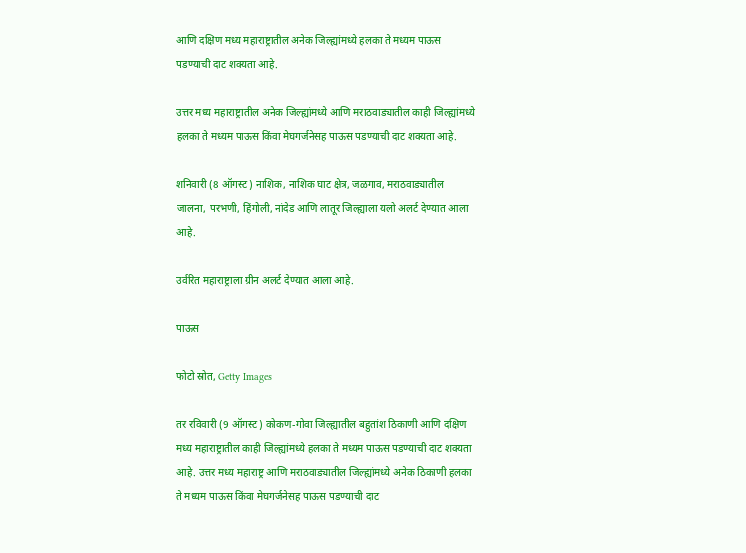आणि दक्षिण मध्य महाराष्ट्रातील अनेक जिल्ह्यांमध्ये हलका ते मध्यम पाऊस पडण्याची दाट शक्यता आहे.

उत्तर मध्य महाराष्ट्रातील अनेक जिल्ह्यांमध्ये आणि मराठवाड्यातील काही जिल्ह्यांमध्ये हलका ते मध्यम पाऊस किंवा मेघगर्जनेसह पाऊस पडण्याची दाट शक्यता आहे.

शनिवारी (8 ऑगस्ट) नाशिक, नाशिक घाट क्षेत्र, जळगाव, मराठवाड्यातील जालना, परभणी, हिंगोली, नांदेड आणि लातूर जिल्ह्याला यलो अलर्ट देण्यात आला आहे.

उर्वरित महाराष्ट्राला ग्रीन अलर्ट देण्यात आला आहे.

पाऊस

फोटो स्रोत, Getty Images

तर रविवारी (9 ऑगस्ट) कोकण-गोवा जिल्ह्यातील बहुतांश ठिकाणी आणि दक्षिण मध्य महाराष्ट्रातील काही जिल्ह्यांमध्ये हलका ते मध्यम पाऊस पडण्याची दाट शक्यता आहे. उत्तर मध्य महाराष्ट्र आणि मराठवाड्यातील जिल्ह्यांमध्ये अनेक ठिकाणी हलका ते मध्यम पाऊस किंवा मेघगर्जनेसह पाऊस पडण्याची दाट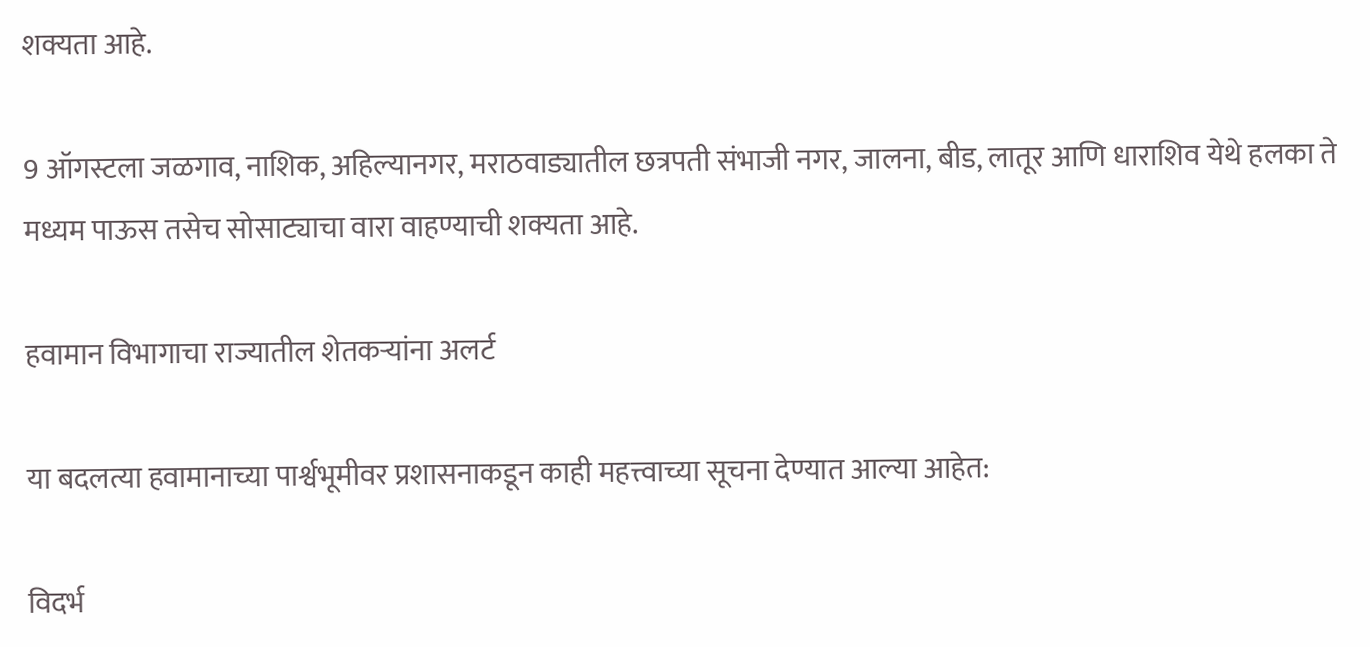शक्यता आहे.

9 ऑगस्टला जळगाव, नाशिक, अहिल्यानगर, मराठवाड्यातील छत्रपती संभाजी नगर, जालना, बीड, लातूर आणि धाराशिव येथे हलका ते मध्यम पाऊस तसेच सोसाट्याचा वारा वाहण्याची शक्यता आहे.

हवामान विभागाचा राज्यातील शेतकऱ्यांना अलर्ट

या बदलत्या हवामानाच्या पार्श्वभूमीवर प्रशासनाकडून काही महत्त्वाच्या सूचना देण्यात आल्या आहेत:

विदर्भ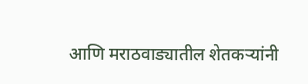आणि मराठवाड्यातील शेतकऱ्यांनी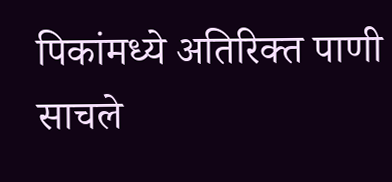पिकांमध्ये अतिरिक्त पाणी साचले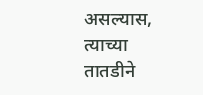असल्यास, त्याच्या तातडीने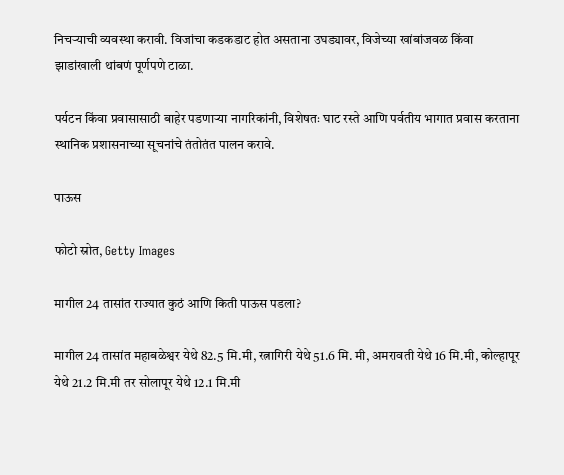निचऱ्याची व्यवस्था करावी. विजांचा कडकडाट होत असताना उघड्यावर, विजेच्या खांबांजवळ किंवा झाडांखाली थांबणं पूर्णपणे टाळा.

पर्यटन किंवा प्रवासासाठी बाहेर पडणाऱ्या नागरिकांनी, विशेषतः घाट रस्ते आणि पर्वतीय भागात प्रवास करताना स्थानिक प्रशासनाच्या सूचनांचे तंतोतंत पालन करावे.

पाऊस

फोटो स्रोत, Getty Images

मागील 24 तासांत राज्यात कुठं आणि किती पाऊस पडला?

मागील 24 तासांत महाबळेश्वर येथे 82.5 मि.मी, रत्नागिरी येथे 51.6 मि. मी, अमरावती येथे 16 मि.मी, कोल्हापूर येथे 21.2 मि.मी तर सोलापूर येथे 12.1 मि.मी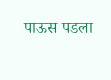पाऊस पडला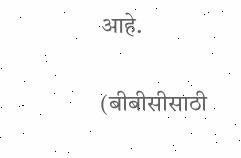आहे.

(बीबीसीसाठी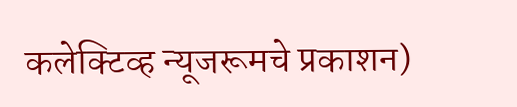कलेक्टिव्ह न्यूजरूमचे प्रकाशन)